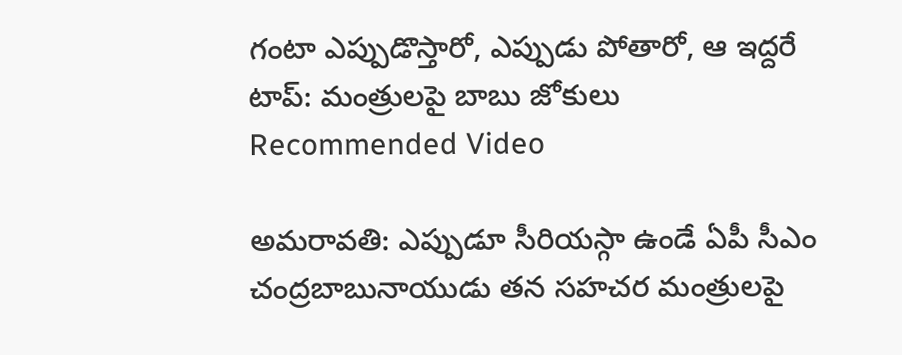గంటా ఎప్పుడొస్తారో, ఎప్పుడు పోతారో, ఆ ఇద్దరే టాప్: మంత్రులపై బాబు జోకులు
Recommended Video

అమరావతి: ఎప్పుడూ సీరియస్గా ఉండే ఏపీ సీఎం చంద్రబాబునాయుడు తన సహచర మంత్రులపై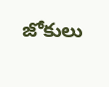జోకులు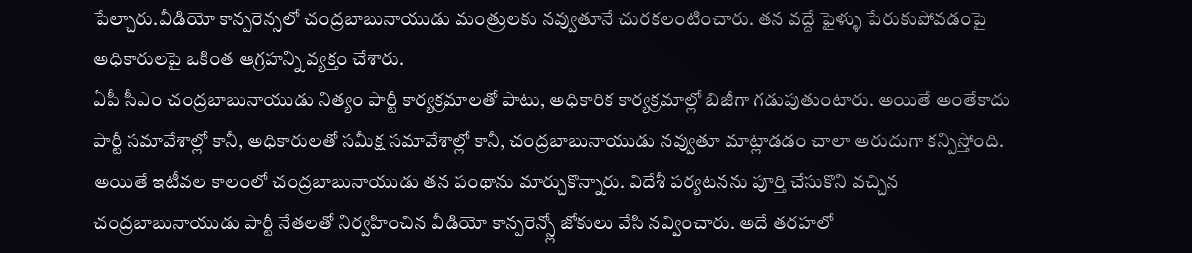పేల్చారు.వీడియో కాన్పరెన్సలో చంద్రబాబునాయుడు మంత్రులకు నవ్వుతూనే చురకలంటించారు. తన వద్దే ఫైళ్ళు పేరుకుపోవడంపై అధికారులపై ఒకింత ఆగ్రహన్ని వ్యక్తం చేశారు.
ఏపీ సీఎం చంద్రబాబునాయుడు నిత్యం పార్టీ కార్యక్రమాలతో పాటు, అధికారిక కార్యక్రమాల్లో బిజీగా గడుపుతుంటారు. అయితే అంతేకాదు పార్టీ సమావేశాల్లో కానీ, అధికారులతో సమీక్ష సమావేశాల్లో కానీ, చంద్రబాబునాయుడు నవ్వుతూ మాట్లాడడం చాలా అరుదుగా కన్పిస్తోంది.
అయితే ఇటీవల కాలంలో చంద్రబాబునాయుడు తన పంథాను మార్చుకొన్నారు. విదేశీ పర్యటనను పూర్తి చేసుకొని వచ్చిన చంద్రబాబునాయుడు పార్టీ నేతలతో నిర్వహించిన వీడియో కాన్పరెన్స్లో జోకులు వేసి నవ్వించారు. అదే తరహలో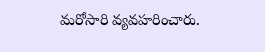మరోసారి వ్యవహరించారు.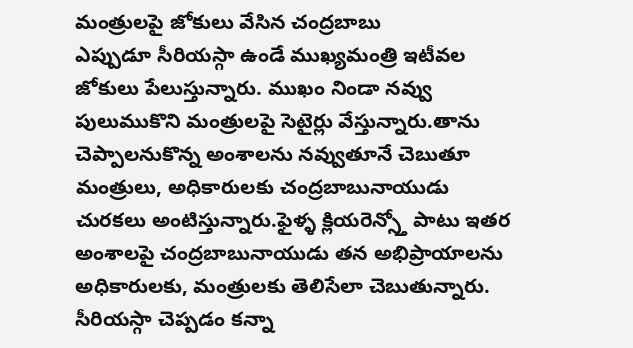మంత్రులపై జోకులు వేసిన చంద్రబాబు
ఎప్పుడూ సీరియస్గా ఉండే ముఖ్యమంత్రి ఇటీవల జోకులు పేలుస్తున్నారు. ముఖం నిండా నవ్వు పులుముకొని మంత్రులపై సెటైర్లు వేస్తున్నారు.తాను చెప్పాలనుకొన్న అంశాలను నవ్వుతూనే చెబుతూ మంత్రులు, అధికారులకు చంద్రబాబునాయుడు చురకలు అంటిస్తున్నారు.ఫైళ్ళ క్లియరెన్స్తో పాటు ఇతర అంశాలపై చంద్రబాబునాయుడు తన అభిప్రాయాలను అధికారులకు, మంత్రులకు తెలిసేలా చెబుతున్నారు. సీరియస్గా చెప్పడం కన్నా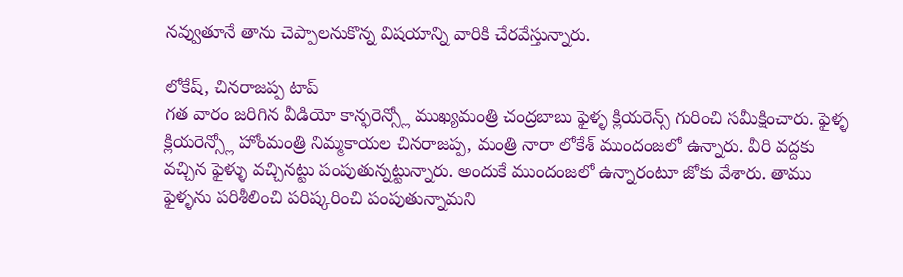నవ్వుతూనే తాను చెప్పాలనుకొన్న విషయాన్ని వారికి చేరవేస్తున్నారు.

లోకేష్, చినరాజప్ప టాప్
గత వారం జరిగిన వీడియో కాన్ఫరెన్స్లో ముఖ్యమంత్రి చంద్రబాబు ఫైళ్ళ క్లియరెన్స్ గురించి సమీక్షించారు. ఫైళ్ళ క్లియరెన్స్లో హోంమంత్రి నిమ్మకాయల చినరాజప్ప, మంత్రి నారా లోకేశ్ ముందంజలో ఉన్నారు. వీరి వద్దకు వచ్చిన ఫైళ్ళు వచ్చినట్టు పంపుతున్నట్టున్నారు. అందుకే ముందంజలో ఉన్నారంటూ జోకు వేశారు. తాము ఫైళ్ళను పరిశీలించి పరిష్కరించి పంపుతున్నామని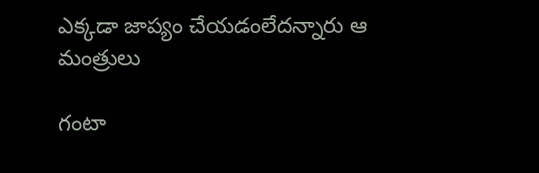ఎక్కడా జాప్యం చేయడంలేదన్నారు ఆ మంత్రులు

గంటా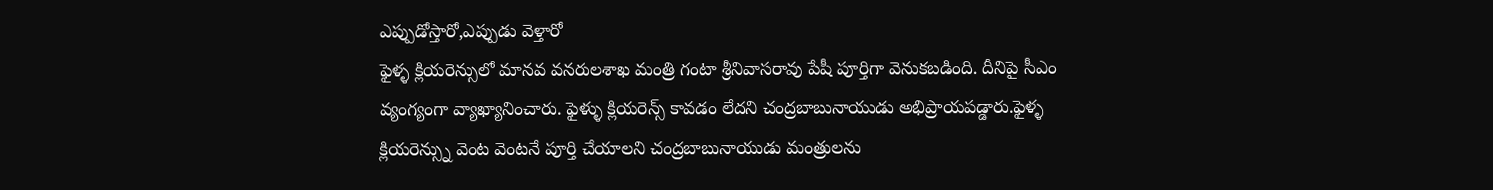ఎప్పుడోస్తారో,ఎప్పుడు వెళ్తారో
ఫైళ్ళ క్లియరెన్సులో మానవ వనరులశాఖ మంత్రి గంటా శ్రీనివాసరావు పేషీ పూర్తిగా వెనుకబడింది. దీనిపై సీఎం వ్యంగ్యంగా వ్యాఖ్యానించారు. ఫైళ్ళు క్లియరెన్స్ కావడం లేదని చంద్రబాబునాయుడు అభిప్రాయపడ్డారు.ఫైళ్ళ క్లియరెన్స్ను వెంట వెంటనే పూర్తి చేయాలని చంద్రబాబునాయుడు మంత్రులను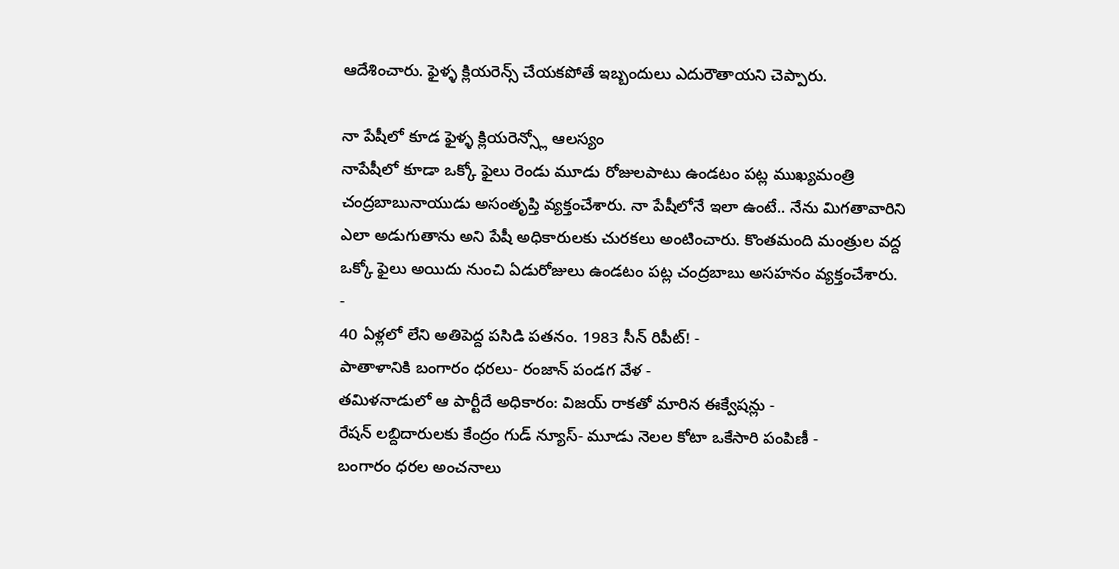ఆదేశించారు. ఫైళ్ళ క్లియరెన్స్ చేయకపోతే ఇబ్బందులు ఎదురౌతాయని చెప్పారు.

నా పేషీలో కూడ ఫైళ్ళ క్లియరెన్స్లో ఆలస్యం
నాపేషీలో కూడా ఒక్కో ఫైలు రెండు మూడు రోజులపాటు ఉండటం పట్ల ముఖ్యమంత్రి చంద్రబాబునాయుడు అసంతృప్తి వ్యక్తంచేశారు. నా పేషీలోనే ఇలా ఉంటే.. నేను మిగతావారిని ఎలా అడుగుతాను అని పేషీ అధికారులకు చురకలు అంటించారు. కొంతమంది మంత్రుల వద్ద ఒక్కో ఫైలు అయిదు నుంచి ఏడురోజులు ఉండటం పట్ల చంద్రబాబు అసహనం వ్యక్తంచేశారు.
-
40 ఏళ్లలో లేని అతిపెద్ద పసిడి పతనం. 1983 సీన్ రిపీట్! -
పాతాళానికి బంగారం ధరలు- రంజాన్ పండగ వేళ -
తమిళనాడులో ఆ పార్టీదే అధికారం: విజయ్ రాకతో మారిన ఈక్వేషన్లు -
రేషన్ లబ్దిదారులకు కేంద్రం గుడ్ న్యూస్- మూడు నెలల కోటా ఒకేసారి పంపిణీ -
బంగారం ధరల అంచనాలు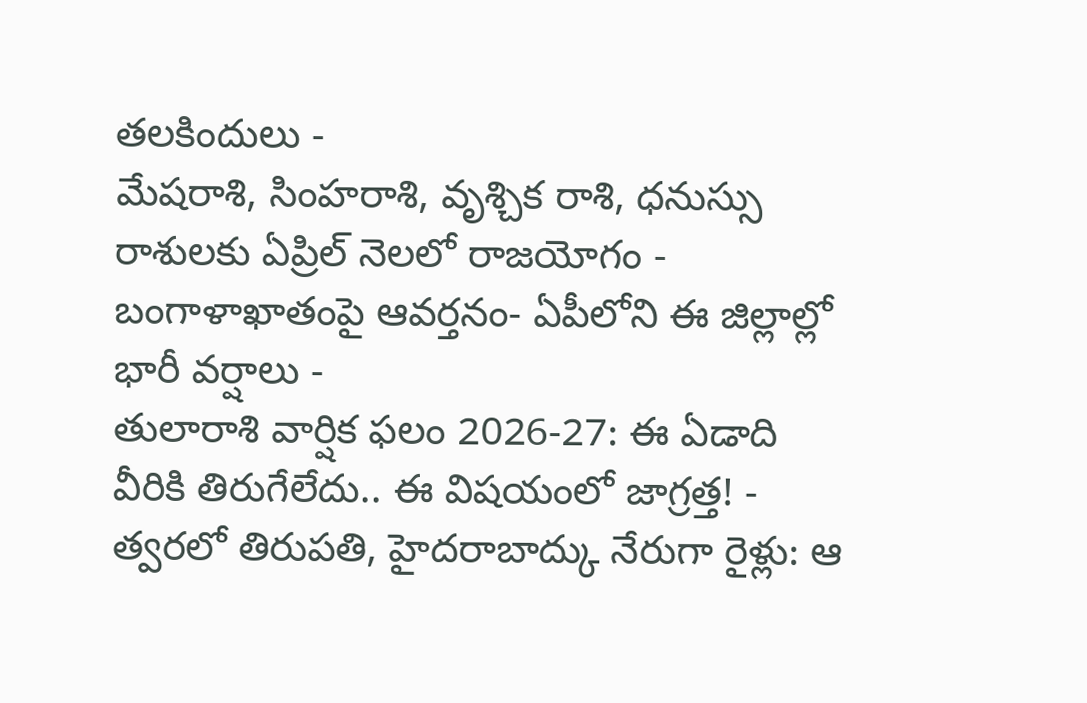తలకిందులు -
మేషరాశి, సింహరాశి, వృశ్చిక రాశి, ధనుస్సు రాశులకు ఏప్రిల్ నెలలో రాజయోగం -
బంగాళాఖాతంపై ఆవర్తనం- ఏపీలోని ఈ జిల్లాల్లో భారీ వర్షాలు -
తులారాశి వార్షిక ఫలం 2026-27: ఈ ఏడాది వీరికి తిరుగేలేదు.. ఈ విషయంలో జాగ్రత్త! -
త్వరలో తిరుపతి, హైదరాబాద్కు నేరుగా రైళ్లు: ఆ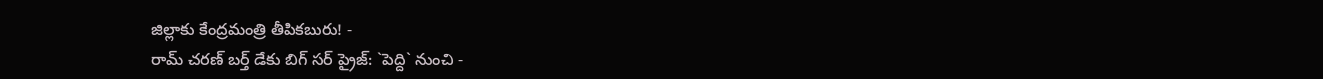జిల్లాకు కేంద్రమంత్రి తీపికబురు! -
రామ్ చరణ్ బర్త్ డేకు బిగ్ సర్ ప్రైజ్: `పెద్ది` నుంచి -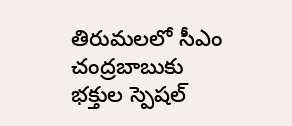తిరుమలలో సీఎం చంద్రబాబుకు భక్తుల స్పెషల్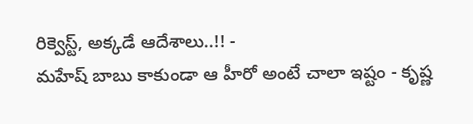రిక్వెస్ట్, అక్కడే ఆదేశాలు..!! -
మహేష్ బాబు కాకుండా ఆ హీరో అంటే చాలా ఇష్టం - కృష్ణ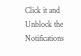Click it and Unblock the Notifications